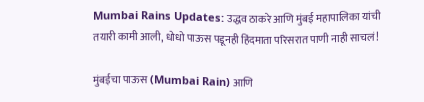Mumbai Rains Updates: उद्धव ठाकरे आणि मुंबई महापालिका यांची तयारी कामी आली, धोधो पाऊस पडूनही हिंदमाता परिसरात पाणी नाही साचलं!

मुंबईचा पाऊस (Mumbai Rain) आणि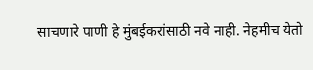साचणारे पाणी हे मुंबईकरांसाठी नवे नाही. नेहमीच येतो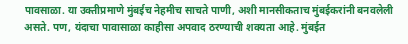पावसाळा. या उक्तीप्रमाणे मुंबईच नेहमीच साचते पाणी, अशी मानसीकताच मुंबईकरांनी बनवलेली असते. पण, यंदाचा पावासाळा काहीसा अपवाद ठरण्याची शक्यता आहे. मुंबईत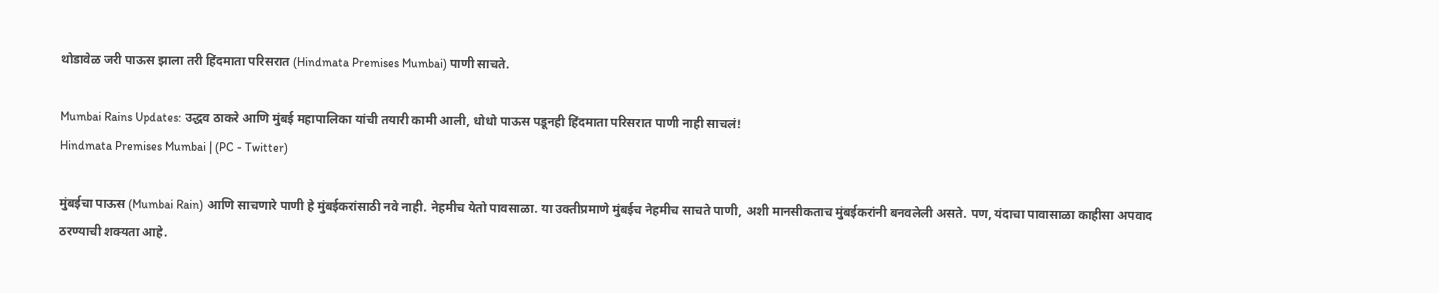थोडावेळ जरी पाऊस झाला तरी हिंदमाता परिसरात (Hindmata Premises Mumbai) पाणी साचते.

Mumbai Rains Updates: उद्धव ठाकरे आणि मुंबई महापालिका यांची तयारी कामी आली, धोधो पाऊस पडूनही हिंदमाता परिसरात पाणी नाही साचलं!
Hindmata Premises Mumbai | (PC - Twitter)

मुंबईचा पाऊस (Mumbai Rain) आणि साचणारे पाणी हे मुंबईकरांसाठी नवे नाही. नेहमीच येतो पावसाळा. या उक्तीप्रमाणे मुंबईच नेहमीच साचते पाणी, अशी मानसीकताच मुंबईकरांनी बनवलेली असते. पण, यंदाचा पावासाळा काहीसा अपवाद ठरण्याची शक्यता आहे.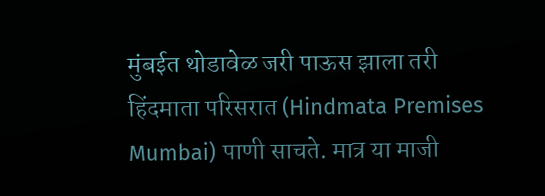मुंबईत थोडावेळ जरी पाऊस झाला तरी हिंदमाता परिसरात (Hindmata Premises Mumbai) पाणी साचते. मात्र या माजी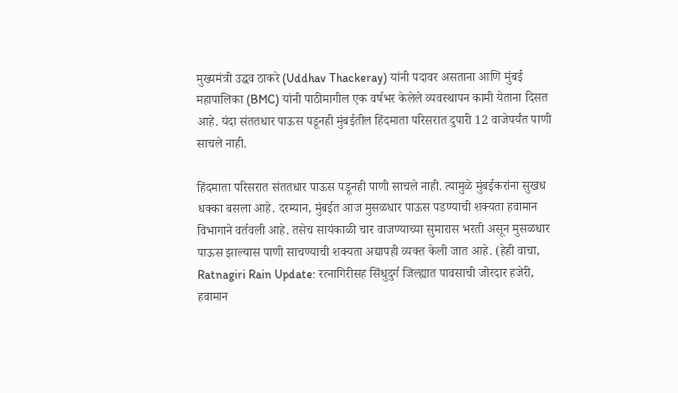मुख्यमंत्री उद्धव ठाकरे (Uddhav Thackeray) यांनी पदावर असताना आणि मुंबई महापालिका (BMC) यांनी पाठीमागील एक वर्षभर केलेले व्यवस्थापन कामी येताना दिसत आहे. यंदा संततधार पाऊस पडूनही मुंबईतील हिंदमाता परिसरात दुपारी 12 वाजेपर्यंत पाणी साचले नाही.

हिंदमाता परिसरात संततधार पाऊस पडूनही पाणी साचले नाही. त्यामुळे मुंबईकरांना सुखध धक्का बसला आहे. दरम्यान, मुंबईत आज मुसळधार पाऊस पडण्याची शक्यता हवामान विभागाने वर्तवली आहे. तसेच सायंकाळी चार वाजण्याच्या सुमारास भरती असून मुसळधार पाऊस झाल्यास पाणी साचण्याची शक्यता अद्यापही व्यक्त केली जात आहे. (हेही वाचा, Ratnagiri Rain Update: रत्नागिरीसह सिंधुदुर्ग जिल्ह्यात पावसाची जोरदार हजेरी, हवामान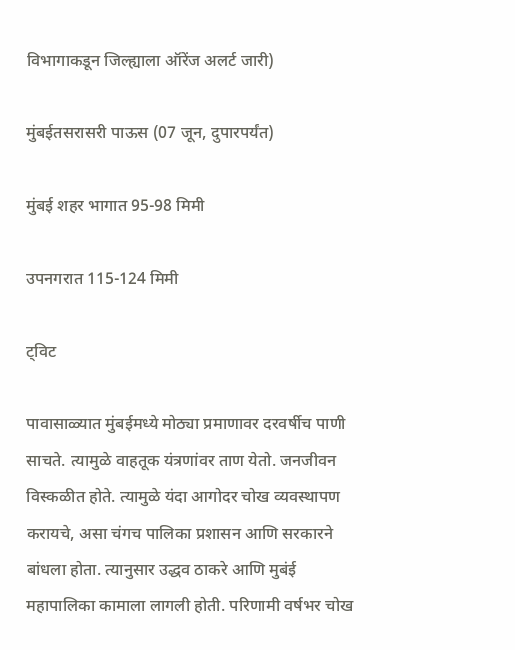विभागाकडून जिल्ह्याला ऑरेंज अलर्ट जारी)

मुंबईतसरासरी पाऊस (07 जून, दुपारपर्यंत)

मुंबई शहर भागात 95-98 मिमी

उपनगरात 115-124 मिमी

ट्विट

पावासाळ्यात मुंबईमध्ये मोठ्या प्रमाणावर दरवर्षीच पाणी साचते. त्यामुळे वाहतूक यंत्रणांवर ताण येतो. जनजीवन विस्कळीत होते. त्यामुळे यंदा आगोदर चोख व्यवस्थापण करायचे, असा चंगच पालिका प्रशासन आणि सरकारने बांधला होता. त्यानुसार उद्धव ठाकरे आणि मुबंई महापालिका कामाला लागली होती. परिणामी वर्षभर चोख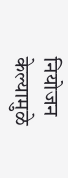नियोजन केल्यामुळे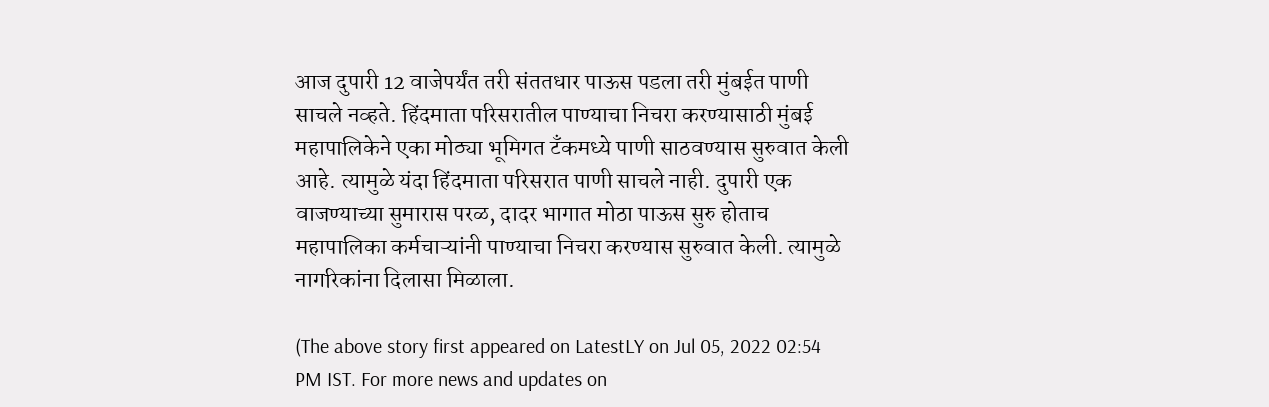आज दुपारी 12 वाजेपर्यंत तरी संततधार पाऊस पडला तरी मुंबईत पाणी साचले नव्हते. हिंदमाता परिसरातील पाण्याचा निचरा करण्यासाठी मुंबई महापालिकेने एका मोठ्या भूमिगत टँकमध्ये पाणी साठवण्यास सुरुवात केली आहे. त्यामुळे यंदा हिंदमाता परिसरात पाणी साचले नाही. दुपारी एक वाजण्याच्या सुमारास परळ, दादर भागात मोठा पाऊस सुरु होताच महापालिका कर्मचाऱ्यांनी पाण्याचा निचरा करण्यास सुरुवात केली. त्यामुळे नागरिकांना दिलासा मिळाला.

(The above story first appeared on LatestLY on Jul 05, 2022 02:54 PM IST. For more news and updates on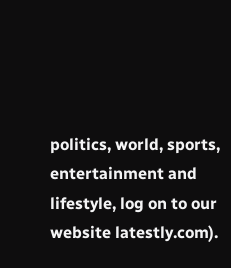politics, world, sports, entertainment and lifestyle, log on to our website latestly.com).